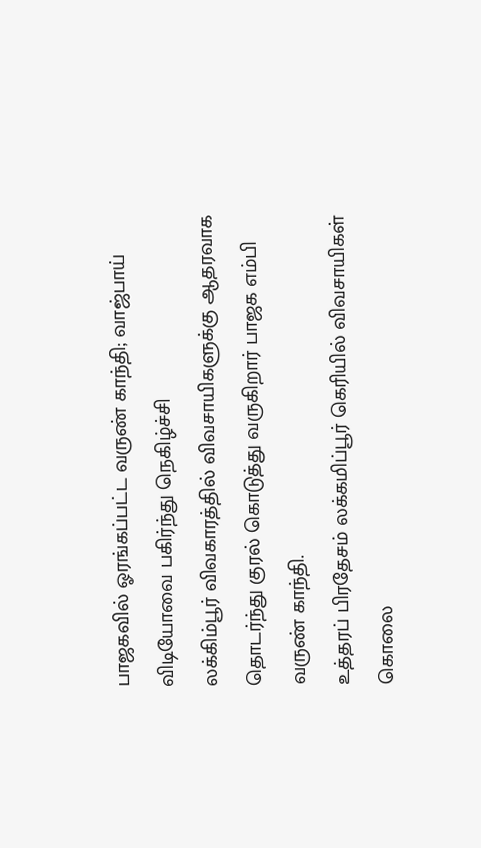பாஜகவில் ஓரங்கப்பட்ட வருண் காந்தி; வாஜ்பாய் விடியோவை பகிர்ந்து நெகிழ்ச்சி
லக்கிம்பூர் விவகாரத்தில் விவசாயிகளுக்கு ஆதரவாக தொடர்ந்து குரல் கொடுத்து வருகிறார் பாஜக எம்பி வருண் காந்தி.
உத்தரப் பிரதேசம் லக்கமிப்பூர் கெரியில் விவசாயிகள் கொலை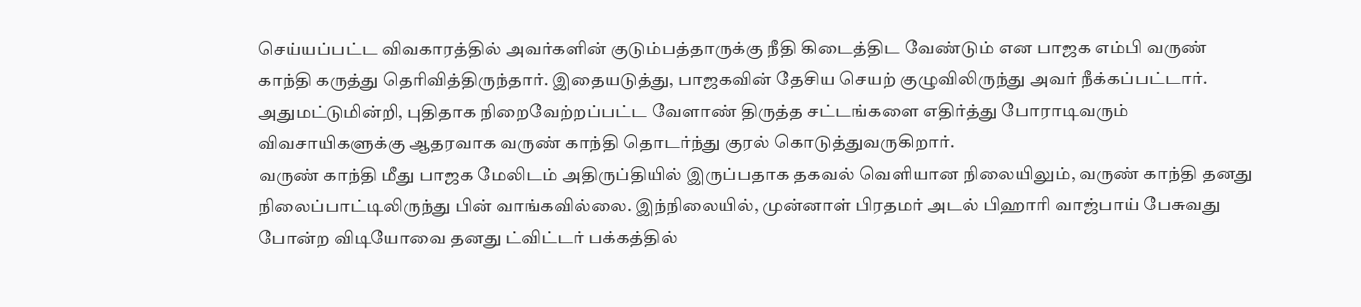செய்யப்பட்ட விவகாரத்தில் அவர்களின் குடும்பத்தாருக்கு நீதி கிடைத்திட வேண்டும் என பாஜக எம்பி வருண் காந்தி கருத்து தெரிவித்திருந்தார். இதையடுத்து, பாஜகவின் தேசிய செயற் குழுவிலிருந்து அவர் நீக்கப்பட்டார். அதுமட்டுமின்றி, புதிதாக நிறைவேற்றப்பட்ட வேளாண் திருத்த சட்டங்களை எதிர்த்து போராடிவரும் விவசாயிகளுக்கு ஆதரவாக வருண் காந்தி தொடர்ந்து குரல் கொடுத்துவருகிறார்.
வருண் காந்தி மீது பாஜக மேலிடம் அதிருப்தியில் இருப்பதாக தகவல் வெளியான நிலையிலும், வருண் காந்தி தனது நிலைப்பாட்டிலிருந்து பின் வாங்கவில்லை. இந்நிலையில், முன்னாள் பிரதமர் அடல் பிஹாரி வாஜ்பாய் பேசுவது போன்ற விடியோவை தனது ட்விட்டர் பக்கத்தில்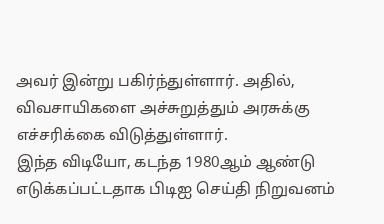அவர் இன்று பகிர்ந்துள்ளார். அதில், விவசாயிகளை அச்சுறுத்தும் அரசுக்கு எச்சரிக்கை விடுத்துள்ளார்.
இந்த விடியோ, கடந்த 1980ஆம் ஆண்டு எடுக்கப்பட்டதாக பிடிஐ செய்தி நிறுவனம்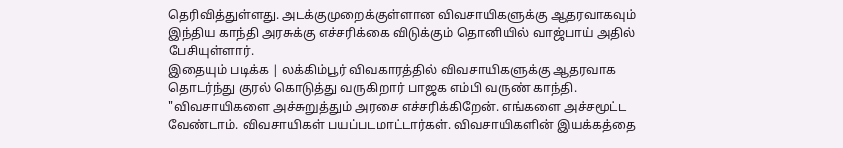தெரிவித்துள்ளது. அடக்குமுறைக்குள்ளான விவசாயிகளுக்கு ஆதரவாகவும் இந்திய காந்தி அரசுக்கு எச்சரிக்கை விடுக்கும் தொனியில் வாஜ்பாய் அதில் பேசியுள்ளார்.
இதையும் படிக்க | லக்கிம்பூர் விவகாரத்தில் விவசாயிகளுக்கு ஆதரவாக தொடர்ந்து குரல் கொடுத்து வருகிறார் பாஜக எம்பி வருண் காந்தி.
"விவசாயிகளை அச்சுறுத்தும் அரசை எச்சரிக்கிறேன். எங்களை அச்சமூட்ட வேண்டாம். விவசாயிகள் பயப்படமாட்டார்கள். விவசாயிகளின் இயக்கத்தை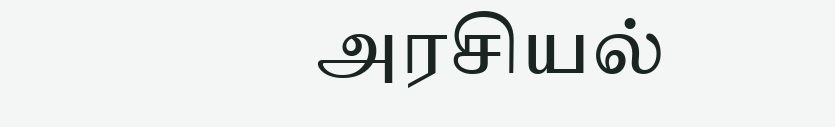அரசியல்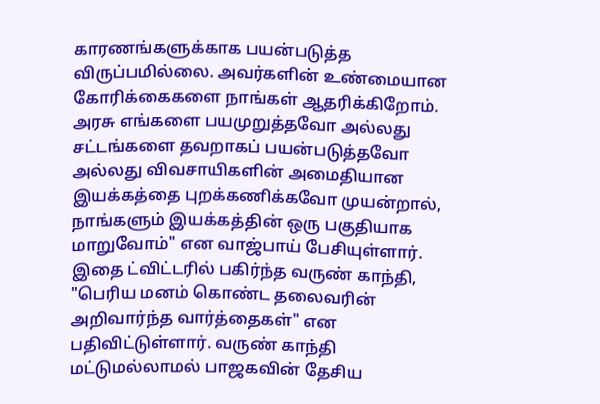காரணங்களுக்காக பயன்படுத்த விருப்பமில்லை. அவர்களின் உண்மையான கோரிக்கைகளை நாங்கள் ஆதரிக்கிறோம்.
அரசு எங்களை பயமுறுத்தவோ அல்லது சட்டங்களை தவறாகப் பயன்படுத்தவோ அல்லது விவசாயிகளின் அமைதியான இயக்கத்தை புறக்கணிக்கவோ முயன்றால், நாங்களும் இயக்கத்தின் ஒரு பகுதியாக மாறுவோம்" என வாஜ்பாய் பேசியுள்ளார்.
இதை ட்விட்டரில் பகிர்ந்த வருண் காந்தி, "பெரிய மனம் கொண்ட தலைவரின் அறிவார்ந்த வார்த்தைகள்" என பதிவிட்டுள்ளார். வருண் காந்தி மட்டுமல்லாமல் பாஜகவின் தேசிய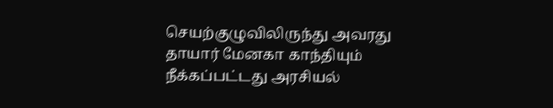செயற்குழுவிலிருந்து அவரது தாயார் மேனகா காந்தியும் நீக்கப்பட்டது அரசியல்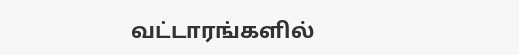வட்டாரங்களில்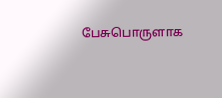பேசுபொருளாக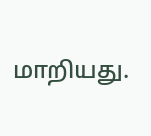மாறியது.